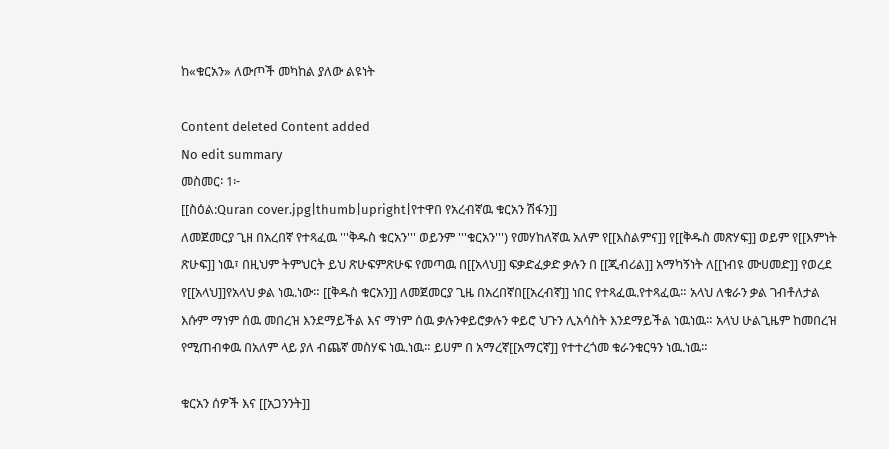ከ«ቁርአን» ለውጦች መካከል ያለው ልዩነት

Content deleted Content added
No edit summary
መስመር፡ 1፦
[[ስዕል:Quran cover.jpg|thumb|upright|የተዋበ የአረብኛዉ ቁርአን ሽፋን]]
ለመጀመርያ ጊዘ በአረበኛ የተጻፈዉ '''ቅዱስ ቁርአን''' ወይንም '''ቁርአን''') የመሃከለኛዉ አለም የ[[እስልምና]] የ[[ቅዱስ መጽሃፍ]] ወይም የ[[እምነት ጽሁፍ]] ነዉ፣ በዚህም ትምህርት ይህ ጽሁፍምጽሁፍ የመጣዉ በ[[አላህ]] ፍቃድፈቃድ ቃሉን በ [[ጂብሪል]] አማካኝነት ለ[[ነብዩ ሙሀመድ]] የወረደ የ[[አላህ]]የአላህ ቃል ነዉ.ነው። [[ቅዱስ ቁርአን]] ለመጀመርያ ጊዜ በአረበኛበ[[አረብኛ]] ነበር የተጻፈዉ.የተጻፈዉ። አላህ ለቁራን ቃል ገብቶለታል እሱም ማነም ሰዉ መበረዝ እንደማይችል እና ማነም ሰዉ ቃሉንቀይሮቃሉን ቀይሮ ህጉን ሊአሳስት እንደማይችል ነዉነዉ። አላህ ሁልጊዜም ከመበረዝ የሚጠብቀዉ በአለም ላይ ያለ ብጨኛ መስሃፍ ነዉ.ነዉ። ይሀም በ አማረኛ[[አማርኛ]] የተተረጎመ ቁራንቁርዓን ነዉ.ነዉ።

ቁርአን ሰዎች እና [[አጋንንት]]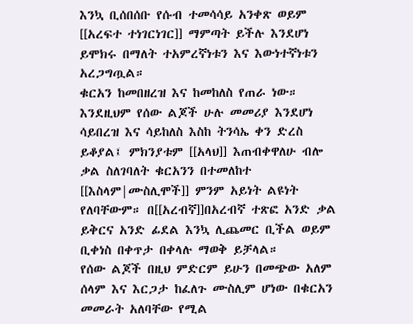እንኳ ቢሰበሰቡ የሱብ ተመሳሳይ አንቀጽ ወይም [[አረፍተ ተነገርነገር]] ማምጣት ይችሉ እንደሆነ ይሞክሩ በማለት ተአምረኛነቱን እና እውነተኛነቱን አረጋግጧል።
ቁርአን ከመበዘረዝ እና ከመከለስ የጠራ ነው። እንደዚህም የሰው ልጆች ሁሉ መመሪያ እንደሆነ ሳይበረዝ እና ሳይከለስ እስከ ትንሳኤ ቀን ድረስ ይቆያል፤ ምክንያቱም [[አላህ]] እጠብቀዋለሁ ብሎ ቃል ስለገባለት ቁርአንን በተመለከተ [[እስላም|ሙስሊሞች]] ምንም አይነት ልዩነት የለባቸውም። በ[[አረብኛ]]በአረብኛ ተጽፎ አንድ ቃል ይቅርና አንድ ፊደል እንኳ ሊጨመር ቢችል ወይም ቢቀነስ በቀጥታ በቀላሉ ማወቅ ይቻላል።
የሰው ልጆች በዚህ ምድርም ይሁን በመጭው አለም ሰላም እና እርጋታ ከፈለጉ ሙስሊም ሆነው በቁርአን መመራት አለባቸው የሚል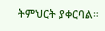ትምህርት ያቀርባል።